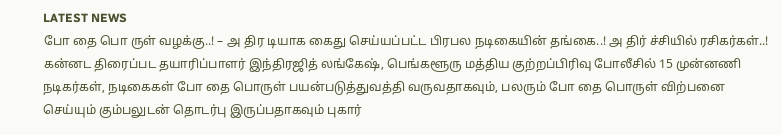LATEST NEWS
போ தை பொ ருள் வழக்கு..! – அ திர டியாக கைது செய்யப்பட்ட பிரபல நடிகையின் தங்கை..! அ திர் ச்சியில் ரசிகர்கள்..!
கன்னட திரைப்பட தயாரிப்பாளர் இந்திரஜித் லங்கேஷ், பெங்களூரு மத்திய குற்றப்பிரிவு போலீசில் 15 முன்னணி நடிகர்கள், நடிகைகள் போ தை பொருள் பயன்படுத்துவத்தி வருவதாகவும், பலரும் போ தை பொருள் விற்பனை செய்யும் கும்பலுடன் தொடர்பு இருப்பதாகவும் புகார்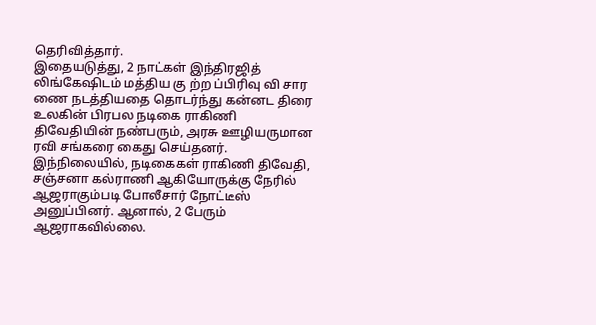தெரிவித்தார்.
இதையடுத்து, 2 நாட்கள் இந்திரஜித் லிங்கேஷிடம் மத்திய கு ற்ற ப்பிரிவு வி சார ணை நடத்தியதை தொடர்ந்து கன்னட திரை உலகின் பிரபல நடிகை ராகிணி திவேதியின் நண்பரும், அரசு ஊழியருமான ரவி சங்கரை கைது செய்தனர்.
இந்நிலையில், நடிகைகள் ராகிணி திவேதி, சஞ்சனா கல்ராணி ஆகியோருக்கு நேரில் ஆஜராகும்படி போலீசார் நோட்டீஸ் அனுப்பினர். ஆனால், 2 பேரும் ஆஜராகவில்லை.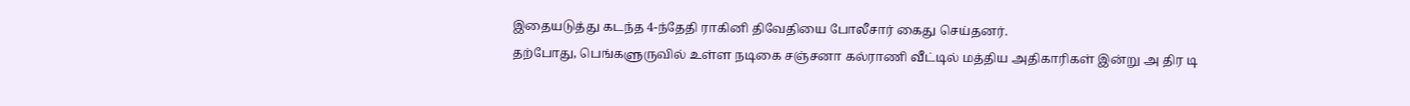இதையடுத்து கடந்த 4-ந்தேதி ராகினி திவேதியை போலீசார் கைது செய்தனர்.
தற்போது, பெங்களுருவில் உள்ள நடிகை சஞ்சனா கல்ராணி வீட்டில் மத்திய அதிகாரிகள் இன்று அ திர டி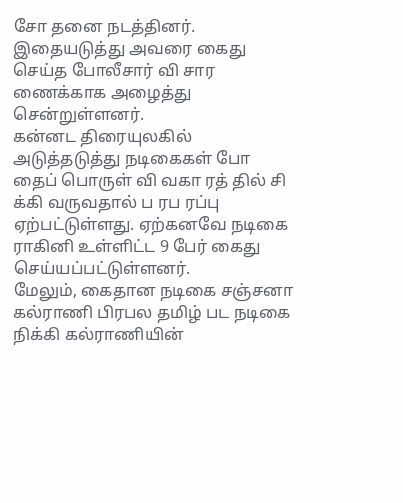சோ தனை நடத்தினர். இதையடுத்து அவரை கைது செய்த போலீசார் வி சார ணைக்காக அழைத்து சென்றுள்ளனர்.
கன்னட திரையுலகில் அடுத்தடுத்து நடிகைகள் போ தைப் பொருள் வி வகா ரத் தில் சி க்கி வருவதால் ப ரப ரப்பு ஏற்பட்டுள்ளது. ஏற்கனவே நடிகை ராகினி உள்ளிட்ட 9 பேர் கைது செய்யப்பட்டுள்ளனர்.
மேலும், கைதான நடிகை சஞ்சனா கல்ராணி பிரபல தமிழ் பட நடிகை நிக்கி கல்ராணியின்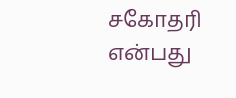சகோதரி என்பது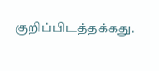குறிப்பிடத்தக்கது.